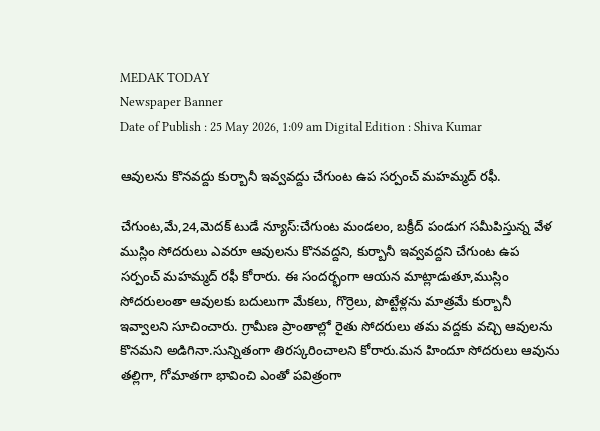MEDAK TODAY
Newspaper Banner
Date of Publish : 25 May 2026, 1:09 am Digital Edition : Shiva Kumar

ఆవులను కొనవద్దు కుర్బానీ ఇవ్వవద్దు చేగుంట ఉప సర్పంచ్ మహమ్మద్ రఫీ.

చేగుంట,మే,24,మెదక్ టుడే న్యూస్:చేగుంట మండలం, బక్రీద్ పండుగ సమీపిస్తున్న వేళ ముస్లిం సోదరులు ఎవరూ ఆవులను కొనవద్దని, కుర్బానీ ఇవ్వవద్దని చేగుంట ఉప సర్పంచ్ మహమ్మద్ రఫీ కోరారు. ఈ సందర్భంగా ఆయన మాట్లాడుతూ,ముస్లిం సోదరులంతా ఆవులకు బదులుగా మేకలు, గొర్రెలు, పొట్టేళ్లను మాత్రమే కుర్బానీ ఇవ్వాలని సూచించారు. గ్రామీణ ప్రాంతాల్లో రైతు సోదరులు తమ వద్దకు వచ్చి ఆవులను కొనమని అడిగినా.సున్నితంగా తిరస్కరించాలని కోరారు.మన హిందూ సోదరులు ఆవును తల్లిగా, గోమాతగా భావించి ఎంతో పవిత్రంగా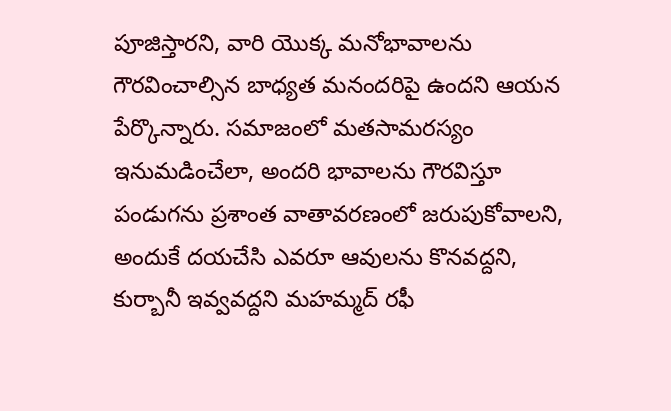పూజిస్తారని, వారి యొక్క మనోభావాలను గౌరవించాల్సిన బాధ్యత మనందరిపై ఉందని ఆయన పేర్కొన్నారు. సమాజంలో మతసామరస్యం ఇనుమడించేలా, అందరి భావాలను గౌరవిస్తూ పండుగను ప్రశాంత వాతావరణంలో జరుపుకోవాలని, అందుకే దయచేసి ఎవరూ ఆవులను కొనవద్దని, కుర్బానీ ఇవ్వవద్దని మహమ్మద్ రఫీ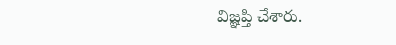విజ్ఞప్తి చేశారు.